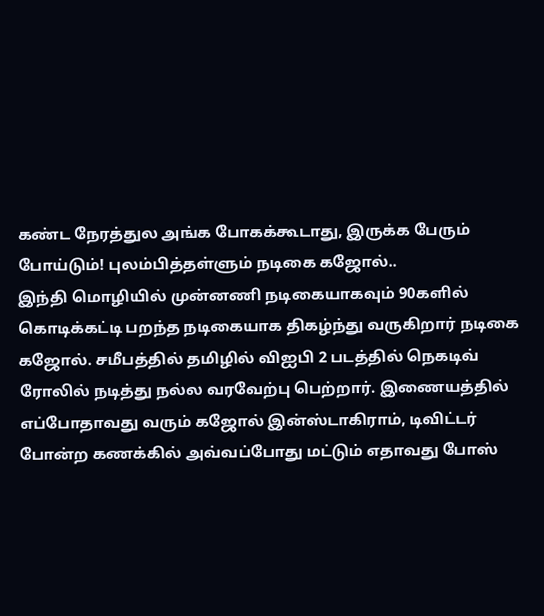கண்ட நேரத்துல அங்க போகக்கூடாது, இருக்க பேரும் போய்டும்! புலம்பித்தள்ளும் நடிகை கஜோல்..
இந்தி மொழியில் முன்னணி நடிகையாகவும் 90களில் கொடிக்கட்டி பறந்த நடிகையாக திகழ்ந்து வருகிறார் நடிகை கஜோல். சமீபத்தில் தமிழில் விஐபி 2 படத்தில் நெகடிவ் ரோலில் நடித்து நல்ல வரவேற்பு பெற்றார். இணையத்தில் எப்போதாவது வரும் கஜோல் இன்ஸ்டாகிராம், டிவிட்டர் போன்ற கணக்கில் அவ்வப்போது மட்டும் எதாவது போஸ்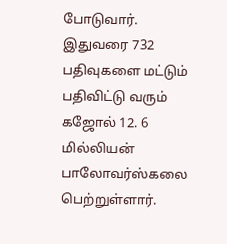போடுவார்.
இதுவரை 732 பதிவுகளை மட்டும் பதிவிட்டு வரும் கஜோல் 12. 6 மில்லியன் பாலோவர்ஸ்கலை பெற்றுள்ளார்.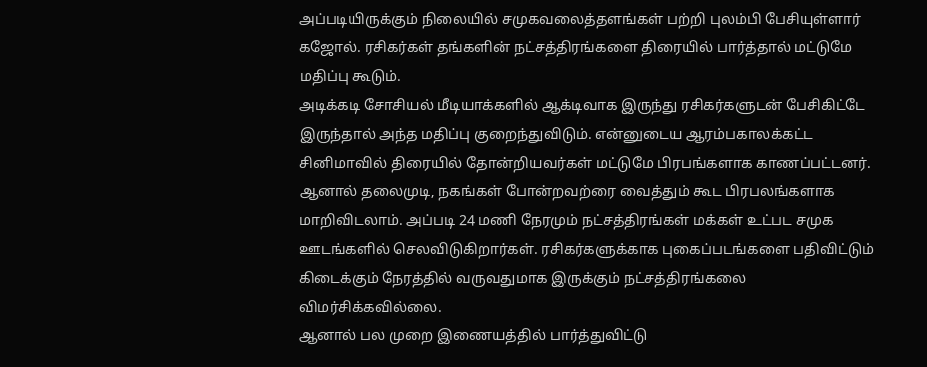அப்படியிருக்கும் நிலையில் சமுகவலைத்தளங்கள் பற்றி புலம்பி பேசியுள்ளார் கஜோல். ரசிகர்கள் தங்களின் நட்சத்திரங்களை திரையில் பார்த்தால் மட்டுமே மதிப்பு கூடும்.
அடிக்கடி சோசியல் மீடியாக்களில் ஆக்டிவாக இருந்து ரசிகர்களுடன் பேசிகிட்டே இருந்தால் அந்த மதிப்பு குறைந்துவிடும். என்னுடைய ஆரம்பகாலக்கட்ட சினிமாவில் திரையில் தோன்றியவர்கள் மட்டுமே பிரபங்களாக காணப்பட்டனர்.
ஆனால் தலைமுடி, நகங்கள் போன்றவற்ரை வைத்தும் கூட பிரபலங்களாக மாறிவிடலாம். அப்படி 24 மணி நேரமும் நட்சத்திரங்கள் மக்கள் உட்பட சமுக ஊடங்களில் செலவிடுகிறார்கள். ரசிகர்களுக்காக புகைப்படங்களை பதிவிட்டும் கிடைக்கும் நேரத்தில் வருவதுமாக இருக்கும் நட்சத்திரங்கலை விமர்சிக்கவில்லை.
ஆனால் பல முறை இணையத்தில் பார்த்துவிட்டு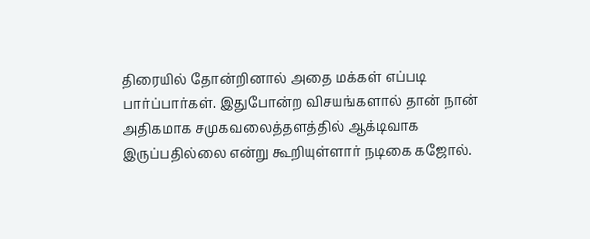திரையில் தோன்றினால் அதை மக்கள் எப்படி பார்ப்பார்கள். இதுபோன்ற விசயங்களால் தான் நான் அதிகமாக சமுகவலைத்தளத்தில் ஆக்டிவாக இருப்பதில்லை என்று கூறியுள்ளார் நடிகை கஜோல்.